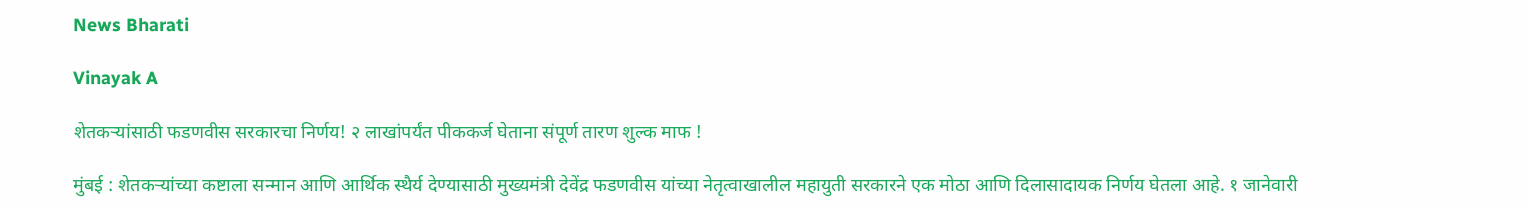News Bharati

Vinayak A

शेतकऱ्यांसाठी फडणवीस सरकारचा निर्णय! २ लाखांपर्यंत पीककर्ज घेताना संपूर्ण तारण शुल्क माफ !

मुंबई : शेतकऱ्यांच्या कष्टाला सन्मान आणि आर्थिक स्थैर्य देण्यासाठी मुख्यमंत्री देवेंद्र फडणवीस यांच्या नेतृत्वाखालील महायुती सरकारने एक मोठा आणि दिलासादायक निर्णय घेतला आहे. १ जानेवारी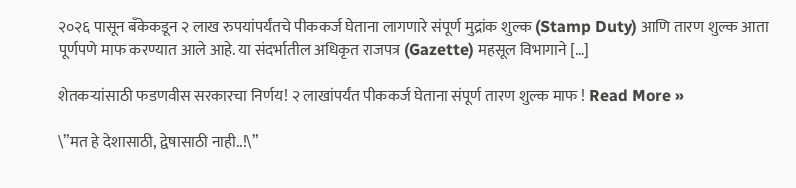२०२६ पासून बँकेकडून २ लाख रुपयांपर्यंतचे पीककर्ज घेताना लागणारे संपूर्ण मुद्रांक शुल्क (Stamp Duty) आणि तारण शुल्क आता पूर्णपणे माफ करण्यात आले आहे. या संदर्भातील अधिकृत राजपत्र (Gazette) महसूल विभागाने […]

शेतकऱ्यांसाठी फडणवीस सरकारचा निर्णय! २ लाखांपर्यंत पीककर्ज घेताना संपूर्ण तारण शुल्क माफ ! Read More »

\”मत हे देशासाठी, द्वेषासाठी नाही..!\”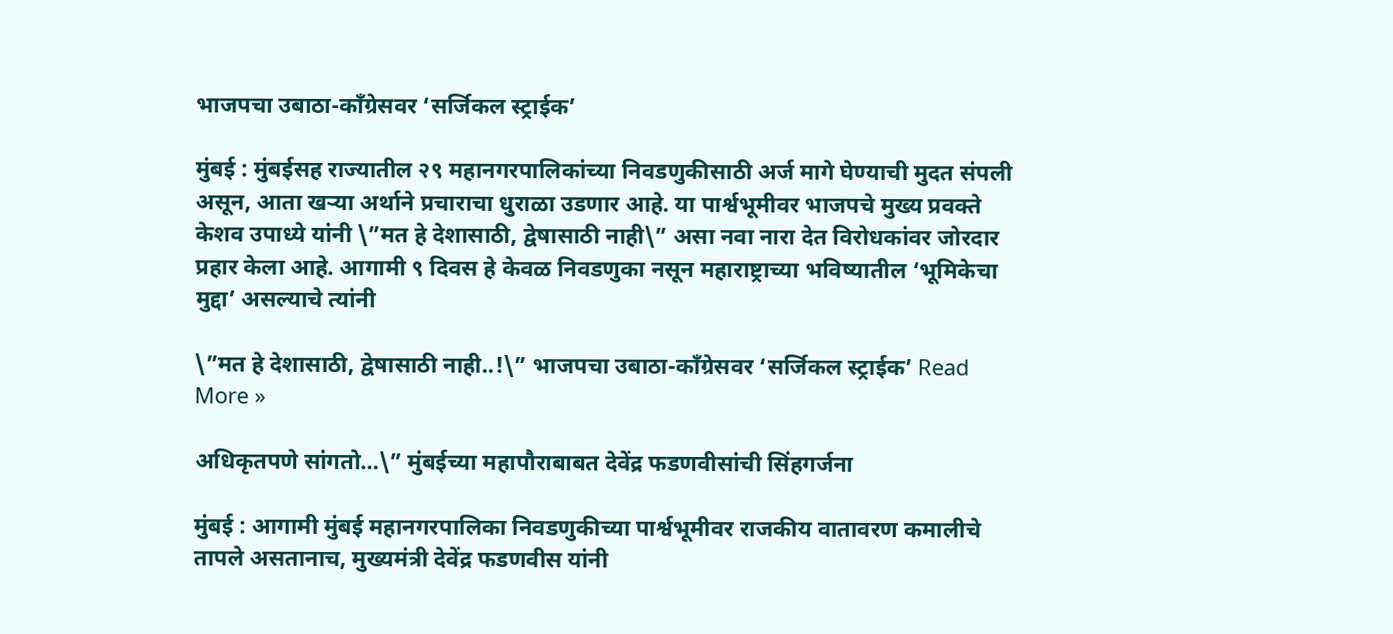भाजपचा उबाठा-काँग्रेसवर ‘सर्जिकल स्ट्राईक’

मुंबई : मुंबईसह राज्यातील २९ महानगरपालिकांच्या निवडणुकीसाठी अर्ज मागे घेण्याची मुदत संपली असून, आता खऱ्या अर्थाने प्रचाराचा धुराळा उडणार आहे. या पार्श्वभूमीवर भाजपचे मुख्य प्रवक्ते केशव उपाध्ये यांनी \”मत हे देशासाठी, द्वेषासाठी नाही\” असा नवा नारा देत विरोधकांवर जोरदार प्रहार केला आहे. आगामी ९ दिवस हे केवळ निवडणुका नसून महाराष्ट्राच्या भविष्यातील ‘भूमिकेचा मुद्दा’ असल्याचे त्यांनी

\”मत हे देशासाठी, द्वेषासाठी नाही..!\” भाजपचा उबाठा-काँग्रेसवर ‘सर्जिकल स्ट्राईक’ Read More »

अधिकृतपणे सांगतो…\” मुंबईच्या महापौराबाबत देवेंद्र फडणवीसांची सिंहगर्जना

मुंबई : आगामी मुंबई महानगरपालिका निवडणुकीच्या पार्श्वभूमीवर राजकीय वातावरण कमालीचे तापले असतानाच, मुख्यमंत्री देवेंद्र फडणवीस यांनी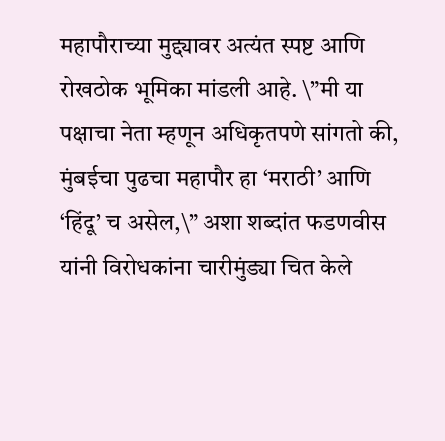महापौराच्या मुद्द्यावर अत्यंत स्पष्ट आणि रोखठोक भूमिका मांडली आहे. \”मी या पक्षाचा नेता म्हणून अधिकृतपणे सांगतो की, मुंबईचा पुढचा महापौर हा ‘मराठी’ आणि ‘हिंदू’ च असेल,\” अशा शब्दांत फडणवीस यांनी विरोधकांना चारीमुंड्या चित केले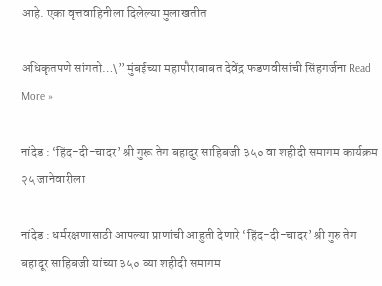आहे. एका वृत्तवाहिनीला दिलेल्या मुलाखतीत

अधिकृतपणे सांगतो…\” मुंबईच्या महापौराबाबत देवेंद्र फडणवीसांची सिंहगर्जना Read More »

नांदेड : ‘हिंद-दी-चादर’ श्री गुरू तेग बहादुर साहिबजी ३५० वा शहीदी समागम कार्यक्रम २५ जानेवारीला

नांदेड : धर्मरक्षणासाठी आपल्या प्राणांची आहुती देणारे ‘हिंद-दी-चादर’ श्री गुरु तेग बहादूर साहिबजी यांच्या ३५० व्या शहीदी समागम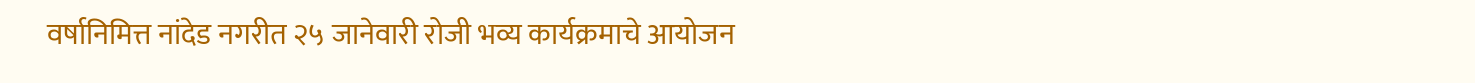वर्षानिमित्त नांदेड नगरीत २५ जानेवारी रोजी भव्य कार्यक्रमाचे आयोजन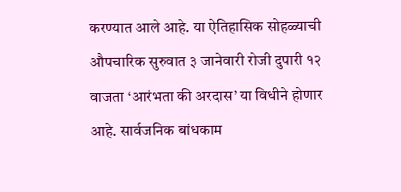करण्यात आले आहे. या ऐतिहासिक सोहळ्याची औपचारिक सुरुवात ३ जानेवारी रोजी दुपारी १२ वाजता ‘आरंभता की अरदास’ या विधीने होणार आहे. सार्वजनिक बांधकाम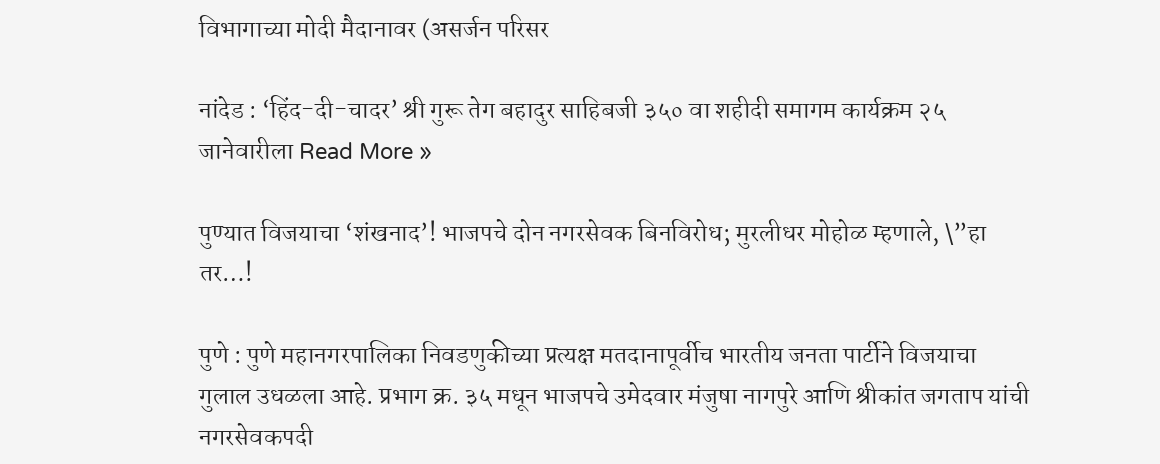विभागाच्या मोदी मैदानावर (असर्जन परिसर

नांदेड : ‘हिंद-दी-चादर’ श्री गुरू तेग बहादुर साहिबजी ३५० वा शहीदी समागम कार्यक्रम २५ जानेवारीला Read More »

पुण्यात विजयाचा ‘शंखनाद’! भाजपचे दोन नगरसेवक बिनविरोध; मुरलीधर मोहोळ म्हणाले, \”हा तर…!

पुणे : पुणे महानगरपालिका निवडणुकीच्या प्रत्यक्ष मतदानापूर्वीच भारतीय जनता पार्टीने विजयाचा गुलाल उधळला आहे. प्रभाग क्र. ३५ मधून भाजपचे उमेदवार मंजुषा नागपुरे आणि श्रीकांत जगताप यांची नगरसेवकपदी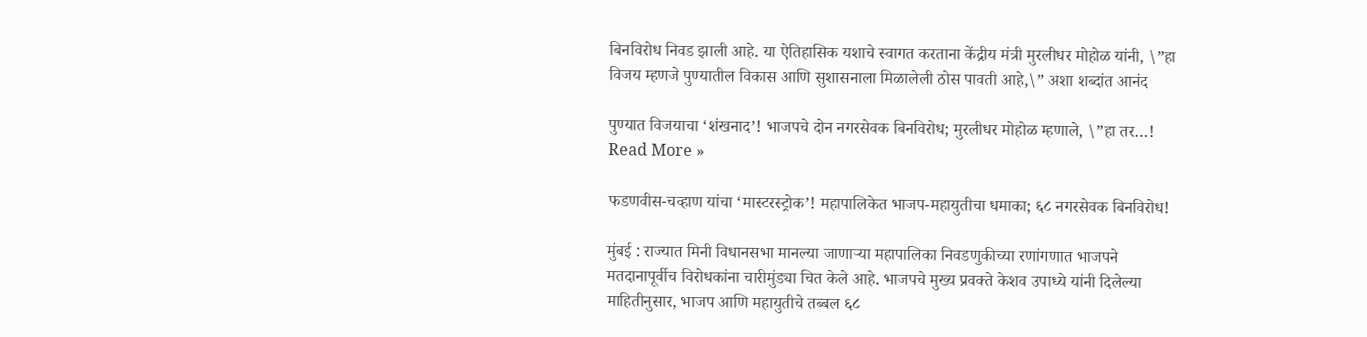बिनविरोध निवड झाली आहे. या ऐतिहासिक यशाचे स्वागत करताना केंद्रीय मंत्री मुरलीधर मोहोळ यांनी, \”हा विजय म्हणजे पुण्यातील विकास आणि सुशासनाला मिळालेली ठोस पावती आहे,\” अशा शब्दांत आनंद

पुण्यात विजयाचा ‘शंखनाद’! भाजपचे दोन नगरसेवक बिनविरोध; मुरलीधर मोहोळ म्हणाले, \”हा तर…! Read More »

फडणवीस-चव्हाण यांचा ‘मास्टरस्ट्रोक’! महापालिकेत भाजप-महायुतीचा धमाका; ६८ नगरसेवक बिनविरोध!

मुंबई : राज्यात मिनी विधानसभा मानल्या जाणाऱ्या महापालिका निवडणुकीच्या रणांगणात भाजपने मतदानापूर्वीच विरोधकांना चारीमुंड्या चित केले आहे. भाजपचे मुख्य प्रवक्ते केशव उपाध्ये यांनी दिलेल्या माहितीनुसार, भाजप आणि महायुतीचे तब्बल ६८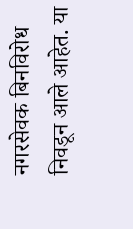नगरसेवक बिनविरोध निवडून आले आहेत. या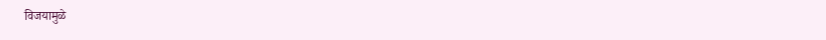विजयामुळे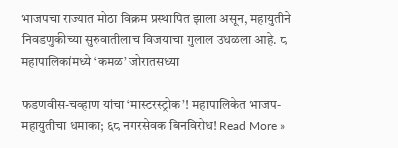भाजपचा राज्यात मोठा विक्रम प्रस्थापित झाला असून, महायुतीने निवडणुकीच्या सुरुवातीलाच विजयाचा गुलाल उधळला आहे. ८ महापालिकांमध्ये ‘कमळ’ जोरातसध्या

फडणवीस-चव्हाण यांचा ‘मास्टरस्ट्रोक’! महापालिकेत भाजप-महायुतीचा धमाका; ६८ नगरसेवक बिनविरोध! Read More »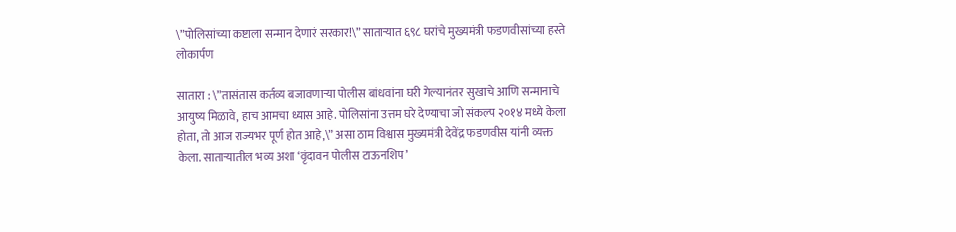\”पोलिसांच्या कष्टाला सन्मान देणारं सरकार!\” साताऱ्यात ६९८ घरांचे मुख्यमंत्री फडणवीसांच्या हस्ते लोकार्पण

सातारा : \”तासंतास कर्तव्य बजावणाऱ्या पोलीस बांधवांना घरी गेल्यानंतर सुखाचे आणि सन्मानाचे आयुष्य मिळावे, हाच आमचा ध्यास आहे. पोलिसांना उत्तम घरे देण्याचा जो संकल्प २०१४ मध्ये केला होता, तो आज राज्यभर पूर्ण होत आहे,\” असा ठाम विश्वास मुख्यमंत्री देवेंद्र फडणवीस यांनी व्यक्त केला. साताऱ्यातील भव्य अशा ‘वृंदावन पोलीस टाऊनशिप’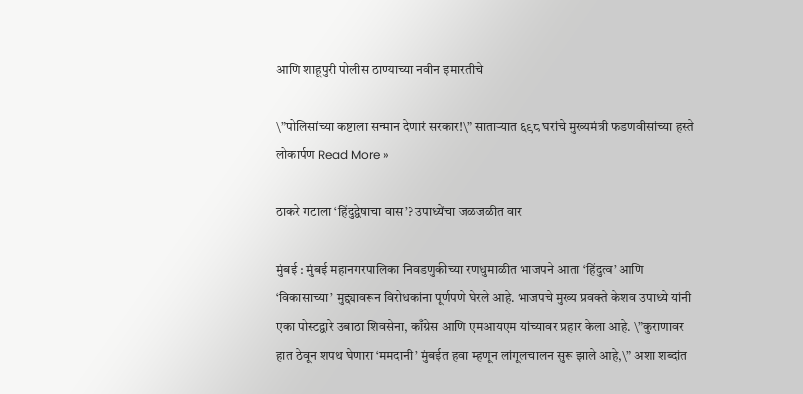आणि शाहूपुरी पोलीस ठाण्याच्या नवीन इमारतीचे

\”पोलिसांच्या कष्टाला सन्मान देणारं सरकार!\” साताऱ्यात ६९८ घरांचे मुख्यमंत्री फडणवीसांच्या हस्ते लोकार्पण Read More »

ठाकरे गटाला ‘हिंदुद्वेषाचा वास’? उपाध्येंचा जळजळीत वार

मुंबई : मुंबई महानगरपालिका निवडणुकीच्या रणधुमाळीत भाजपने आता ‘हिंदुत्व’ आणि ‘विकासाच्या’ मुद्द्यावरून विरोधकांना पूर्णपणे घेरले आहे. भाजपचे मुख्य प्रवक्ते केशव उपाध्ये यांनी एका पोस्टद्वारे उबाठा शिवसेना, काँग्रेस आणि एमआयएम यांच्यावर प्रहार केला आहे. \”कुराणावर हात ठेवून शपथ घेणारा ‘ममदानी’ मुंबईत हवा म्हणून लांगूलचालन सुरू झाले आहे,\” अशा शब्दांत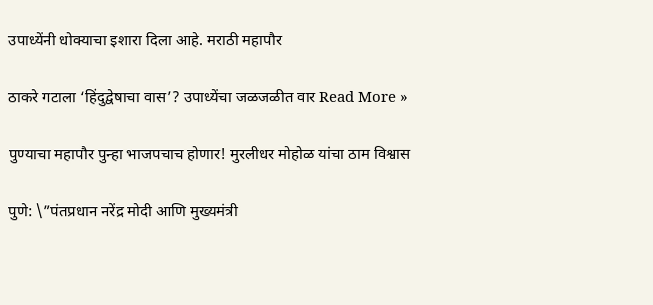उपाध्येंनी धोक्याचा इशारा दिला आहे. मराठी महापौर

ठाकरे गटाला ‘हिंदुद्वेषाचा वास’? उपाध्येंचा जळजळीत वार Read More »

पुण्याचा महापौर पुन्हा भाजपचाच होणार! मुरलीधर मोहोळ यांचा ठाम विश्वास

पुणे: \”पंतप्रधान नरेंद्र मोदी आणि मुख्यमंत्री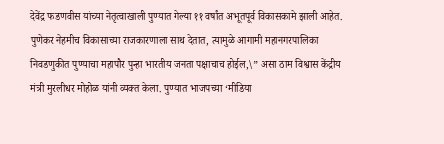देवेंद्र फडणवीस यांच्या नेतृत्वाखाली पुण्यात गेल्या ११ वर्षांत अभूतपूर्व विकासकामे झाली आहेत. पुणेकर नेहमीच विकासाच्या राजकारणाला साथ देतात, त्यामुळे आगामी महानगरपालिका निवडणुकीत पुण्याचा महापौर पुन्हा भारतीय जनता पक्षाचाच होईल,\” असा ठाम विश्वास केंद्रीय मंत्री मुरलीधर मोहोळ यांनी व्यक्त केला. पुण्यात भाजपच्या ‘मीडिया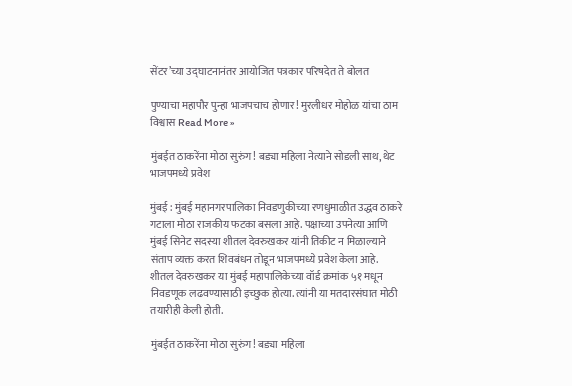सेंटर’च्या उद्घाटनानंतर आयोजित पत्रकार परिषदेत ते बोलत

पुण्याचा महापौर पुन्हा भाजपचाच होणार! मुरलीधर मोहोळ यांचा ठाम विश्वास Read More »

मुंबईत ठाकरेंना मोठा सुरुंग! बड्या महिला नेत्याने सोडली साथ, थेट भाजपमध्ये प्रवेश

मुंबई : मुंबई महानगरपालिका निवडणुकीच्या रणधुमाळीत उद्धव ठाकरे गटाला मोठा राजकीय फटका बसला आहे. पक्षाच्या उपनेत्या आणि मुंबई सिनेट सदस्या शीतल देवरुखकर यांनी तिकीट न मिळाल्याने संताप व्यक्त करत शिवबंधन तोडून भाजपमध्ये प्रवेश केला आहे. शीतल देवरुखकर या मुंबई महापालिकेच्या वॉर्ड क्रमांक ५१ मधून निवडणूक लढवण्यासाठी इच्छुक होत्या. त्यांनी या मतदारसंघात मोठी तयारीही केली होती.

मुंबईत ठाकरेंना मोठा सुरुंग! बड्या महिला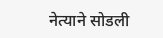नेत्याने सोडली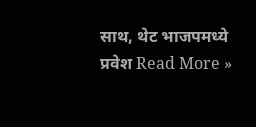साथ, थेट भाजपमध्ये प्रवेश Read More »